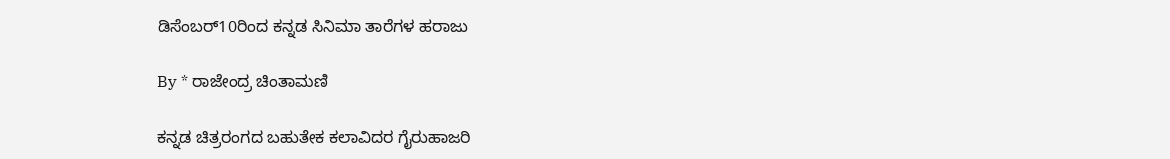ಡಿಸೆಂಬರ್10ರಿಂದ ಕನ್ನಡ ಸಿನಿಮಾ ತಾರೆಗಳ ಹರಾಜು

By * ರಾಜೇಂದ್ರ ಚಿಂತಾಮಣಿ

ಕನ್ನಡ ಚಿತ್ರರಂಗದ ಬಹುತೇಕ ಕಲಾವಿದರ ಗೈರುಹಾಜರಿ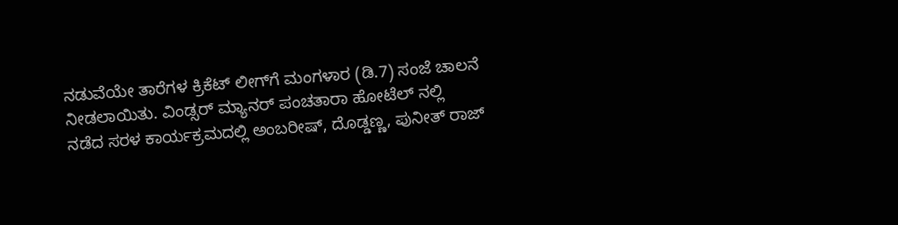ನಡುವೆಯೇ ತಾರೆಗಳ ಕ್ರಿಕೆಟ್ ಲೀಗ್‌ಗೆ ಮಂಗಳಾರ (ಡಿ.7) ಸಂಜೆ ಚಾಲನೆ ನೀಡಲಾಯಿತು. ವಿಂಡ್ಸರ್ ಮ್ಯಾನರ್ ಪಂಚತಾರಾ ಹೋಟೆಲ್ ನಲ್ಲಿ ನಡೆದ ಸರಳ ಕಾರ್ಯಕ್ರಮದಲ್ಲಿ ಅಂಬರೀಷ್, ದೊಡ್ಡಣ್ಣ, ಪುನೀತ್ ರಾಜ್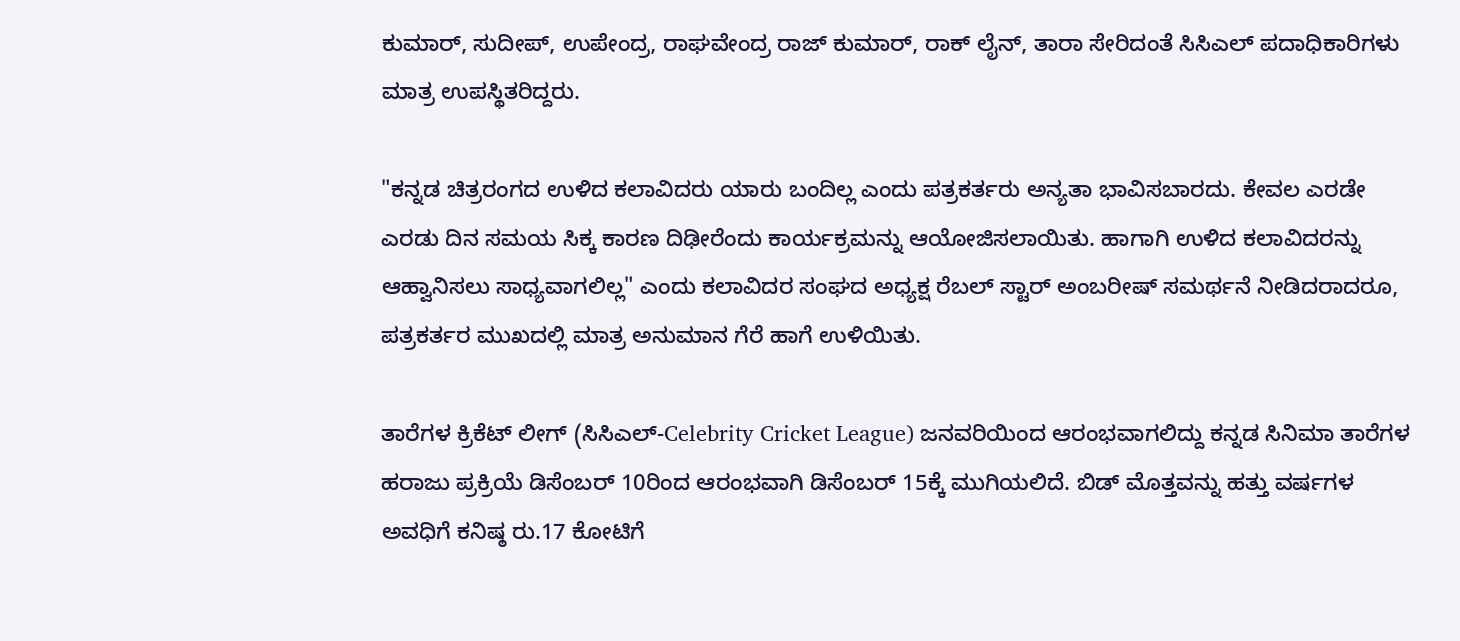ಕುಮಾರ್, ಸುದೀಪ್, ಉಪೇಂದ್ರ, ರಾಘವೇಂದ್ರ ರಾಜ್ ಕುಮಾರ್, ರಾಕ್ ಲೈನ್, ತಾರಾ ಸೇರಿದಂತೆ ಸಿಸಿಎಲ್ ಪದಾಧಿಕಾರಿಗಳು ಮಾತ್ರ ಉಪಸ್ಥಿತರಿದ್ದರು.

"ಕನ್ನಡ ಚಿತ್ರರಂಗದ ಉಳಿದ ಕಲಾವಿದರು ಯಾರು ಬಂದಿಲ್ಲ ಎಂದು ಪತ್ರಕರ್ತರು ಅನ್ಯತಾ ಭಾವಿಸಬಾರದು. ಕೇವಲ ಎರಡೇ ಎರಡು ದಿನ ಸಮಯ ಸಿಕ್ಕ ಕಾರಣ ದಿಢೀರೆಂದು ಕಾರ್ಯಕ್ರಮನ್ನು ಆಯೋಜಿಸಲಾಯಿತು. ಹಾಗಾಗಿ ಉಳಿದ ಕಲಾವಿದರನ್ನು ಆಹ್ವಾನಿಸಲು ಸಾಧ್ಯವಾಗಲಿಲ್ಲ" ಎಂದು ಕಲಾವಿದರ ಸಂಘದ ಅಧ್ಯಕ್ಷ ರೆಬಲ್ ಸ್ಟಾರ್ ಅಂಬರೀಷ್ ಸಮರ್ಥನೆ ನೀಡಿದರಾದರೂ, ಪತ್ರಕರ್ತರ ಮುಖದಲ್ಲಿ ಮಾತ್ರ ಅನುಮಾನ ಗೆರೆ ಹಾಗೆ ಉಳಿಯಿತು.

ತಾರೆಗಳ ಕ್ರಿಕೆಟ್ ಲೀಗ್ (ಸಿಸಿಎಲ್-Celebrity Cricket League) ಜನವರಿಯಿಂದ ಆರಂಭವಾಗಲಿದ್ದು ಕನ್ನಡ ಸಿನಿಮಾ ತಾರೆಗಳ ಹರಾಜು ಪ್ರಕ್ರಿಯೆ ಡಿಸೆಂಬರ್ 10ರಿಂದ ಆರಂಭವಾಗಿ ಡಿಸೆಂಬರ್ 15ಕ್ಕೆ ಮುಗಿಯಲಿದೆ. ಬಿಡ್ ಮೊತ್ತವನ್ನು ಹತ್ತು ವರ್ಷಗಳ ಅವಧಿಗೆ ಕನಿಷ್ಠ ರು.17 ಕೋಟಿಗೆ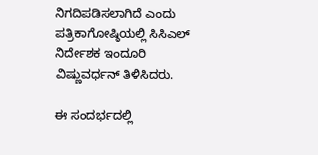ನಿಗದಿಪಡಿಸಲಾಗಿದೆ ಎಂದು ಪತ್ರಿಕಾಗೋಷ್ಠಿಯಲ್ಲಿ ಸಿಸಿಎಲ್ ನಿರ್ದೇಶಕ ಇಂದೂರಿ ವಿಷ್ಣುವರ್ಧನ್ ತಿಳಿಸಿದರು.

ಈ ಸಂದರ್ಭದಲ್ಲಿ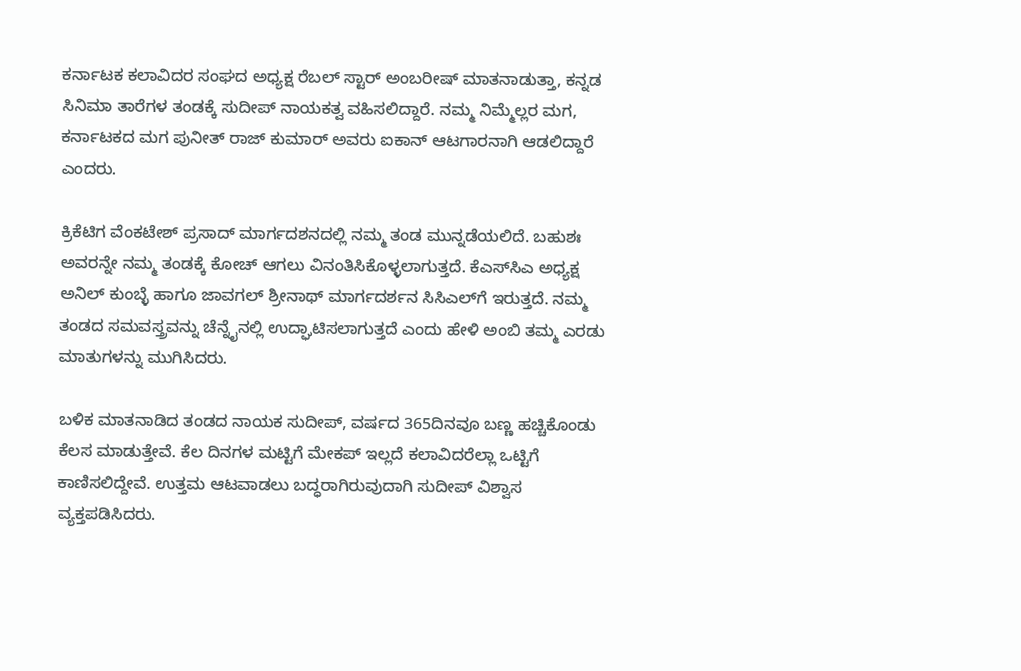ಕರ್ನಾಟಕ ಕಲಾವಿದರ ಸಂಘದ ಅಧ್ಯಕ್ಷ ರೆಬಲ್ ಸ್ಟಾರ್ ಅಂಬರೀಷ್ ಮಾತನಾಡುತ್ತಾ, ಕನ್ನಡ ಸಿನಿಮಾ ತಾರೆಗಳ ತಂಡಕ್ಕೆ ಸುದೀಪ್ ನಾಯಕತ್ವ ವಹಿಸಲಿದ್ದಾರೆ. ನಮ್ಮ ನಿಮ್ಮೆಲ್ಲರ ಮಗ, ಕರ್ನಾಟಕದ ಮಗ ಪುನೀತ್ ರಾಜ್ ಕುಮಾರ್ ಅವರು ಐಕಾನ್ ಆಟಗಾರನಾಗಿ ಆಡಲಿದ್ದಾರೆ ಎಂದರು.

ಕ್ರಿಕೆಟಿಗ ವೆಂಕಟೇಶ್ ಪ್ರಸಾದ್ ಮಾರ್ಗದಶನದಲ್ಲಿ ನಮ್ಮ ತಂಡ ಮುನ್ನಡೆಯಲಿದೆ. ಬಹುಶಃ ಅವರನ್ನೇ ನಮ್ಮ ತಂಡಕ್ಕೆ ಕೋಚ್ ಆಗಲು ವಿನಂತಿಸಿಕೊಳ್ಳಲಾಗುತ್ತದೆ. ಕೆಎಸ್‌ಸಿಎ ಅಧ್ಯಕ್ಷ ಅನಿಲ್ ಕುಂಬ್ಳೆ ಹಾಗೂ ಜಾವಗಲ್ ಶ್ರೀನಾಥ್ ಮಾರ್ಗದರ್ಶನ ಸಿಸಿಎಲ್‌ಗೆ ಇರುತ್ತದೆ. ನಮ್ಮ ತಂಡದ ಸಮವಸ್ತ್ರವನ್ನು ಚೆನ್ನೈನಲ್ಲಿ ಉದ್ಘಾಟಿಸಲಾಗುತ್ತದೆ ಎಂದು ಹೇಳಿ ಅಂಬಿ ತಮ್ಮ ಎರಡು ಮಾತುಗಳನ್ನು ಮುಗಿಸಿದರು.

ಬಳಿಕ ಮಾತನಾಡಿದ ತಂಡದ ನಾಯಕ ಸುದೀಪ್, ವರ್ಷದ 365ದಿನವೂ ಬಣ್ಣ ಹಚ್ಚಿಕೊಂಡು ಕೆಲಸ ಮಾಡುತ್ತೇವೆ. ಕೆಲ ದಿನಗಳ ಮಟ್ಟಿಗೆ ಮೇಕಪ್ ಇಲ್ಲದೆ ಕಲಾವಿದರೆಲ್ಲಾ ಒಟ್ಟಿಗೆ ಕಾಣಿಸಲಿದ್ದೇವೆ. ಉತ್ತಮ ಆಟವಾಡಲು ಬದ್ಧರಾಗಿರುವುದಾಗಿ ಸುದೀಪ್ ವಿಶ್ವಾಸ ವ್ಯಕ್ತಪಡಿಸಿದರು.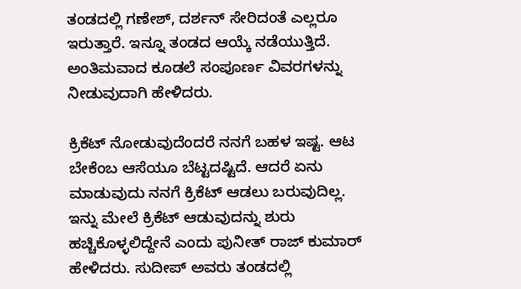ತಂಡದಲ್ಲಿ ಗಣೇಶ್, ದರ್ಶನ್ ಸೇರಿದಂತೆ ಎಲ್ಲರೂ ಇರುತ್ತಾರೆ. ಇನ್ನೂ ತಂಡದ ಆಯ್ಕೆ ನಡೆಯುತ್ತಿದೆ. ಅಂತಿಮವಾದ ಕೂಡಲೆ ಸಂಪೂರ್ಣ ವಿವರಗಳನ್ನು ನೀಡುವುದಾಗಿ ಹೇಳಿದರು.

ಕ್ರಿಕೆಟ್ ನೋಡುವುದೆಂದರೆ ನನಗೆ ಬಹಳ ಇಷ್ಟ. ಆಟ ಬೇಕೆಂಬ ಆಸೆಯೂ ಬೆಟ್ಟದಷ್ಟಿದೆ. ಆದರೆ ಏನು ಮಾಡುವುದು ನನಗೆ ಕ್ರಿಕೆಟ್ ಆಡಲು ಬರುವುದಿಲ್ಲ. ಇನ್ನು ಮೇಲೆ ಕ್ರಿಕೆಟ್ ಆಡುವುದನ್ನು ಶುರು ಹಚ್ಚಿಕೊಳ್ಳಲಿದ್ದೇನೆ ಎಂದು ಪುನೀತ್ ರಾಜ್ ಕುಮಾರ್ ಹೇಳಿದರು. ಸುದೀಪ್ ಅವರು ತಂಡದಲ್ಲಿ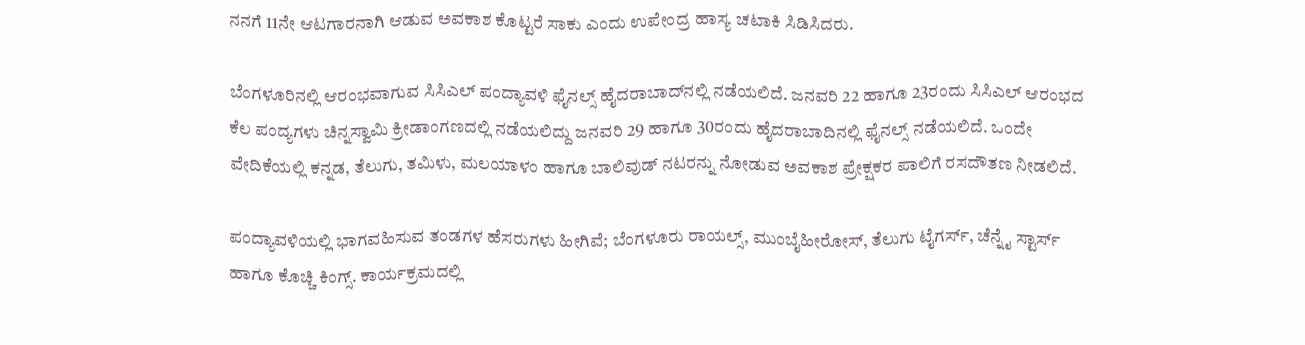ನನಗೆ 11ನೇ ಆಟಗಾರನಾಗಿ ಆಡುವ ಅವಕಾಶ ಕೊಟ್ಟರೆ ಸಾಕು ಎಂದು ಉಪೇಂದ್ರ ಹಾಸ್ಯ ಚಟಾಕಿ ಸಿಡಿಸಿದರು.

ಬೆಂಗಳೂರಿನಲ್ಲಿ ಆರಂಭವಾಗುವ ಸಿಸಿಎಲ್ ಪಂದ್ಯಾವಳಿ ಫೈನಲ್ಸ್ ಹೈದರಾಬಾದ್‌ನಲ್ಲಿ ನಡೆಯಲಿದೆ. ಜನವರಿ 22 ಹಾಗೂ 23ರಂದು ಸಿಸಿಎಲ್ ಆರಂಭದ ಕೆಲ ಪಂದ್ಯಗಳು ಚಿನ್ನಸ್ವಾಮಿ ಕ್ರೀಡಾಂಗಣದಲ್ಲಿ ನಡೆಯಲಿದ್ದು ಜನವರಿ 29 ಹಾಗೂ 30ರಂದು ಹೈದರಾಬಾದಿನಲ್ಲಿ ಫೈನಲ್ಸ್ ನಡೆಯಲಿದೆ. ಒಂದೇ ವೇದಿಕೆಯಲ್ಲಿ ಕನ್ನಡ, ತೆಲುಗು, ತಮಿಳು, ಮಲಯಾಳಂ ಹಾಗೂ ಬಾಲಿವುಡ್ ನಟರನ್ನು ನೋಡುವ ಅವಕಾಶ ಪ್ರೇಕ್ಷಕರ ಪಾಲಿಗೆ ರಸದೌತಣ ನೀಡಲಿದೆ.

ಪಂದ್ಯಾವಳಿಯಲ್ಲಿ ಭಾಗವಹಿಸುವ ತಂಡಗಳ ಹೆಸರುಗಳು ಹೀಗಿವೆ; ಬೆಂಗಳೂರು ರಾಯಲ್ಸ್, ಮುಂಬೈಹೀರೋಸ್, ತೆಲುಗು ಟೈಗರ್ಸ್, ಚೆನ್ನೈ ಸ್ಟಾರ್ಸ್ ಹಾಗೂ ಕೊಚ್ಚಿ ಕಿಂಗ್ಸ್. ಕಾರ್ಯಕ್ರಮದಲ್ಲಿ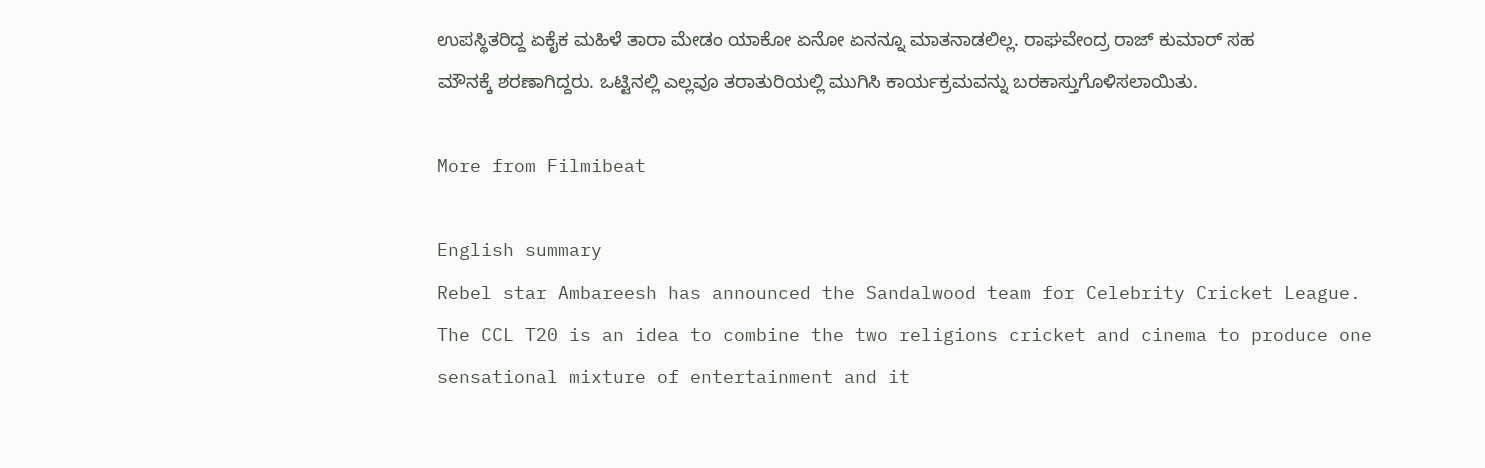ಉಪಸ್ಥಿತರಿದ್ದ ಏಕೈಕ ಮಹಿಳೆ ತಾರಾ ಮೇಡಂ ಯಾಕೋ ಏನೋ ಏನನ್ನೂ ಮಾತನಾಡಲಿಲ್ಲ. ರಾಘವೇಂದ್ರ ರಾಜ್ ಕುಮಾರ್ ಸಹ ಮೌನಕ್ಕೆ ಶರಣಾಗಿದ್ದರು. ಒಟ್ಟಿನಲ್ಲಿ ಎಲ್ಲವೂ ತರಾತುರಿಯಲ್ಲಿ ಮುಗಿಸಿ ಕಾರ್ಯಕ್ರಮವನ್ನು ಬರಕಾಸ್ತುಗೊಳಿಸಲಾಯಿತು.

More from Filmibeat

English summary
Rebel star Ambareesh has announced the Sandalwood team for Celebrity Cricket League. The CCL T20 is an idea to combine the two religions cricket and cinema to produce one sensational mixture of entertainment and it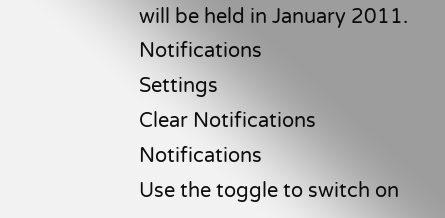will be held in January 2011.
Notifications
Settings
Clear Notifications
Notifications
Use the toggle to switch on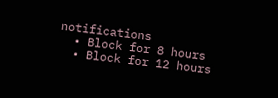notifications
  • Block for 8 hours
  • Block for 12 hours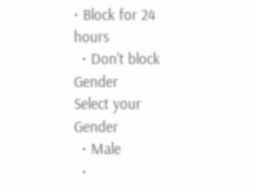• Block for 24 hours
  • Don't block
Gender
Select your Gender
  • Male
  •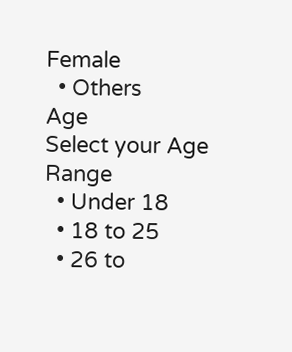Female
  • Others
Age
Select your Age Range
  • Under 18
  • 18 to 25
  • 26 to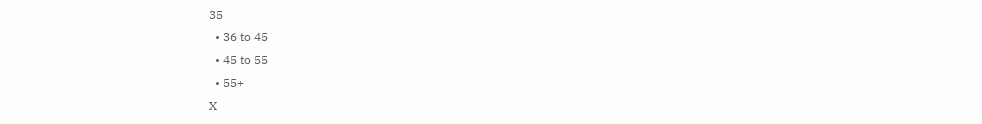35
  • 36 to 45
  • 45 to 55
  • 55+
X